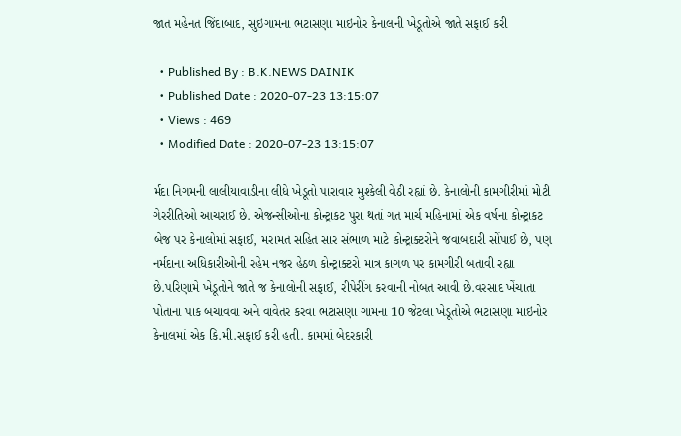જાત મહેનત જિંદાબાદ, સુઇગામના ભટાસણા માઇનોર કેનાલની ખેડૂતોએ જાતે સફાઈ કરી

  • Published By : B.K.NEWS DAINIK
  • Published Date : 2020-07-23 13:15:07
  • Views : 469
  • Modified Date : 2020-07-23 13:15:07

ર્મદા નિગમની લાલીયાવાડીના લીધે ખેડૂતો પારાવાર મુશ્કેલી વેઠી રહ્યાં છે. કેનાલોની કામગીરીમાં મોટી ગેરરીતિઓ આચરાઈ છે. એજન્સીઓના કોન્ટ્રાકટ પુરા થતાં ગત માર્ચ મહિનામાં એક વર્ષના કોન્ટ્રાકટ બેજ પર કેનાલોમાં સફાઈ, મરામત સહિત સાર સંભાળ માટે કોન્ટ્રાક્ટરોને જવાબદારી સોંપાઈ છે, પણ નર્મદાના અધિકારીઓની રહેમ નજર હેઠળ કોન્ટ્રાક્ટરો માત્ર કાગળ પર કામગીરી બતાવી રહ્યા છે.પરિણામે ખેડૂતોને જાતે જ કેનાલોની સફાઈ, રીપેરીંગ કરવાની નોબત આવી છે.વરસાદ ખેંચાતા પોતાના પાક બચાવવા અને વાવેતર કરવા ભટાસણા ગામના 10 જેટલા ખેડૂતોએ ભટાસણા માઇનોર કેનાલમાં એક કિ.મી.સફાઈ કરી હતી. કામમાં બેદરકારી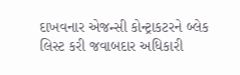દાખવનાર એજન્સી કોન્ટ્રાકટરને બ્લેક લિસ્ટ કરી જવાબદાર અધિકારી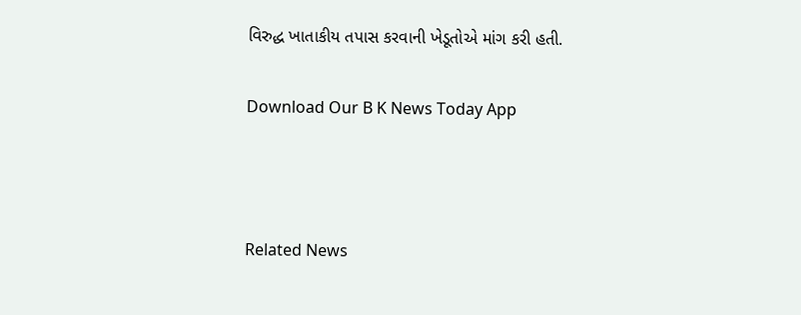વિરુદ્ધ ખાતાકીય તપાસ કરવાની ખેડૂતોએ માંગ કરી હતી.

Download Our B K News Today App



Related News